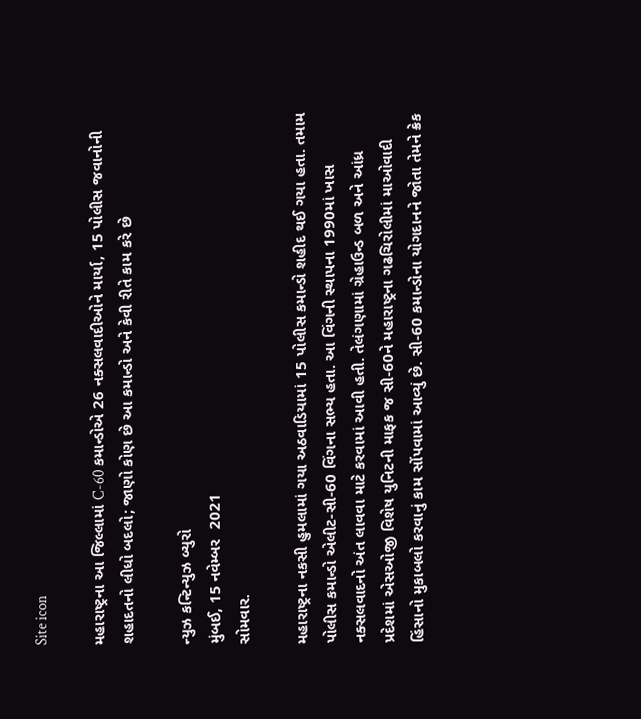Site icon

મહારાષ્ટ્રના આ જિલ્લામાં C-60 કમાન્ડોએ 26 નક્સલવાદીઓને માર્યા, 15 પોલીસ જવાનોની શહાદતનો લીધો બદલો; જાણો કોણ છે આ કમાન્ડો અને કેવી રીતે કામ કરે છે

ન્યુઝ કન્ટિન્યુઝ બ્યુરો
મુંબઈ, 15 નવેમ્બર  2021
સોમવાર.

મહારાષ્ટ્રના નકસી હુમલામાં ગયા અઠવાડિયામાં 15 પોલીસ કમાન્ડો શહીદ થઈ ગયા હતા. તમામ પોલીસ કમાન્ડો એલીટ-સી-60 વિંગના સભ્ય હતા. આ વિંગની સ્થાપના 1990માં ખાસ નક્સલવાદનો અંત લાવવા માટે કરવામાં આવી હતી. તેલંગણામાં ગ્રેહાઉન્ડ બળ અને આંધ્ર પ્રદેશમાં એસઓજી વિશેષ યુનિટની માફક જ સી-60ને મહારાષ્ટ્રના ગઢચિરોલીમાં માઓવાદી હિંસાનો મુકાબલો કરવાનું કામ સોંપવામાં આવ્યું છે. સી-60 કમાન્ડોના યોગદાનને જોતા તેમને ક્રેક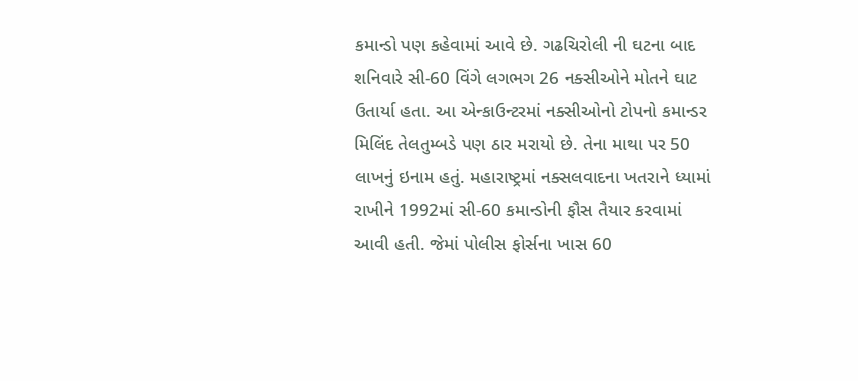કમાન્ડો પણ કહેવામાં આવે છે. ગઢચિરોલી ની ઘટના બાદ શનિવારે સી-60 વિંગે લગભગ 26 નક્સીઓને મોતને ઘાટ ઉતાર્યા હતા. આ એન્કાઉન્ટરમાં નક્સીઓનો ટોપનો કમાન્ડર મિલિંદ તેલતુમ્બડે પણ ઠાર મરાયો છે. તેના માથા પર 50 લાખનું ઇનામ હતું. મહારાષ્ટ્રમાં નક્સલવાદના ખતરાને ધ્યામાં રાખીને 1992માં સી-60 કમાન્ડોની ફૌસ તૈયાર કરવામાં આવી હતી. જેમાં પોલીસ ફોર્સના ખાસ 60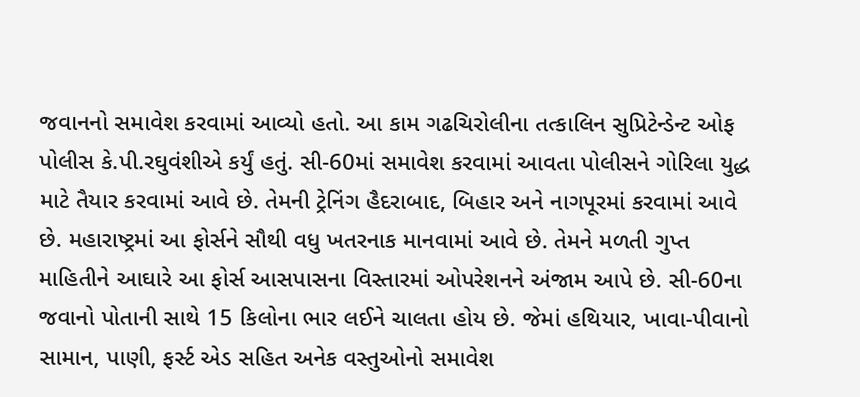જવાનનો સમાવેશ કરવામાં આવ્યો હતો. આ કામ ગઢચિરોલીના તત્કાલિન સુપ્રિટેન્ડેન્ટ ઓફ પોલીસ કે.પી.રઘુવંશીએ કર્યું હતું. સી-60માં સમાવેશ કરવામાં આવતા પોલીસને ગોરિલા યુદ્ધ માટે તૈયાર કરવામાં આવે છે. તેમની ટ્રેનિંગ હૈદરાબાદ, બિહાર અને નાગપૂરમાં કરવામાં આવે છે. મહારાષ્ટ્રમાં આ ફોર્સને સૌથી વધુ ખતરનાક માનવામાં આવે છે. તેમને મળતી ગુપ્ત માહિતીને આઘારે આ ફોર્સ આસપાસના વિસ્તારમાં ઓપરેશનને અંજામ આપે છે. સી-60ના જવાનો પોતાની સાથે 15 કિલોના ભાર લઈને ચાલતા હોય છે. જેમાં હથિયાર, ખાવા-પીવાનો સામાન, પાણી, ફર્સ્ટ એડ સહિત અનેક વસ્તુઓનો સમાવેશ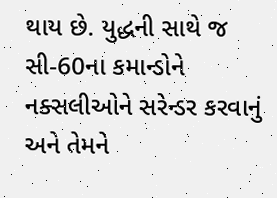થાય છે. યુદ્ધની સાથે જ સી-60ના કમાન્ડોને નક્સલીઓને સરેન્ડર કરવાનું અને તેમને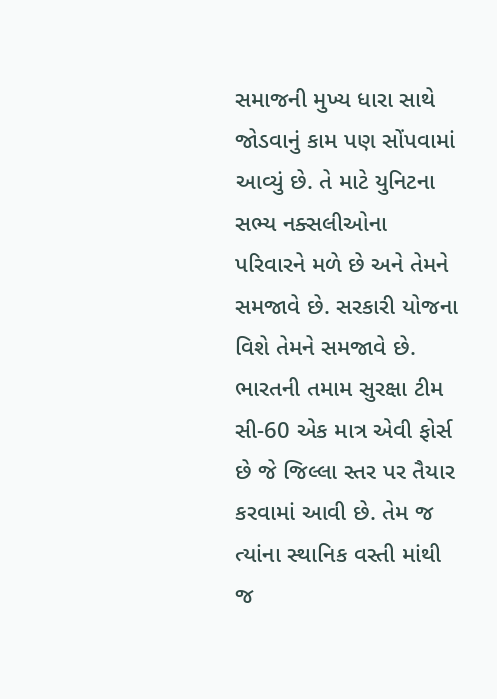સમાજની મુખ્ય ધારા સાથે જોડવાનું કામ પણ સોંપવામાં આવ્યું છે. તે માટે યુનિટના સભ્ય નક્સલીઓના પરિવારને મળે છે અને તેમને સમજાવે છે. સરકારી યોજના વિશે તેમને સમજાવે છે. ભારતની તમામ સુરક્ષા ટીમ સી-60 એક માત્ર એવી ફોર્સ છે જે જિલ્લા સ્તર પર તૈયાર કરવામાં આવી છે. તેમ જ ત્યાંના સ્થાનિક વસ્તી માંથી જ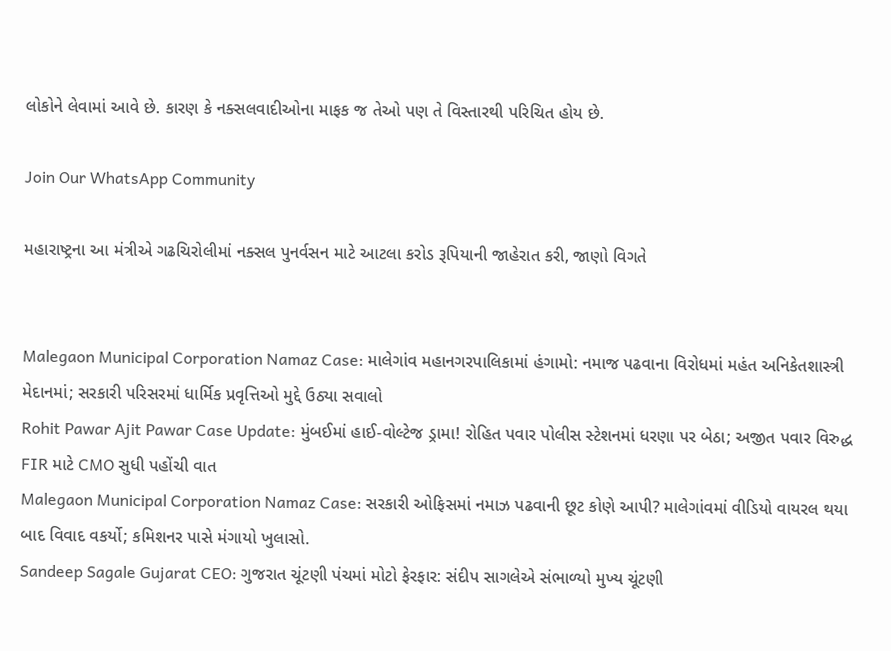લોકોને લેવામાં આવે છે. કારણ કે નક્સલવાદીઓના માફક જ તેઓ પણ તે વિસ્તારથી પરિચિત હોય છે.

Join Our WhatsApp Community

મહારાષ્ટ્રના આ મંત્રીએ ગઢચિરોલીમાં નક્સલ પુનર્વસન માટે આટલા કરોડ રૂપિયાની જાહેરાત કરી, જાણો વિગતે


Malegaon Municipal Corporation Namaz Case: માલેગાંવ મહાનગરપાલિકામાં હંગામો: નમાજ પઢવાના વિરોધમાં મહંત અનિકેતશાસ્ત્રી મેદાનમાં; સરકારી પરિસરમાં ધાર્મિક પ્રવૃત્તિઓ મુદ્દે ઉઠ્યા સવાલો
Rohit Pawar Ajit Pawar Case Update: મુંબઈમાં હાઈ-વોલ્ટેજ ડ્રામા! રોહિત પવાર પોલીસ સ્ટેશનમાં ધરણા પર બેઠા; અજીત પવાર વિરુદ્ધ FIR માટે CMO સુધી પહોંચી વાત
Malegaon Municipal Corporation Namaz Case: સરકારી ઓફિસમાં નમાઝ પઢવાની છૂટ કોણે આપી? માલેગાંવમાં વીડિયો વાયરલ થયા બાદ વિવાદ વકર્યો; કમિશનર પાસે મંગાયો ખુલાસો.
Sandeep Sagale Gujarat CEO: ગુજરાત ચૂંટણી પંચમાં મોટો ફેરફાર: સંદીપ સાગલેએ સંભાળ્યો મુખ્ય ચૂંટણી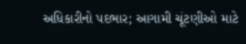અધિકારીનો પદભાર; આગામી ચૂંટણીઓ માટે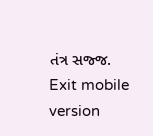તંત્ર સજ્જ.
Exit mobile version